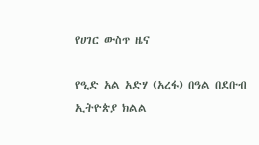የሀገር ውስጥ ዜና

የዒድ አል አድሃ (አረፋ) በዓል በደቡብ ኢትዮጵያ ክልል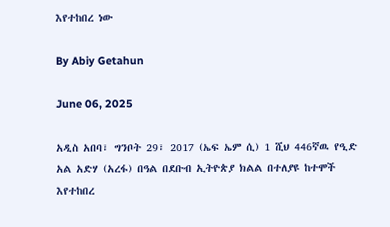እየተከበረ ነው

By Abiy Getahun

June 06, 2025

አዲስ አበባ፣ ግንቦት 29፣ 2017 (ኤፍ ኤም ሲ) 1 ሺህ 446ኛዉ የዒድ አል አድሃ (አረፋ) በዓል በደቡብ ኢትዮጵያ ክልል በተለያዩ ከተሞች እየተከበረ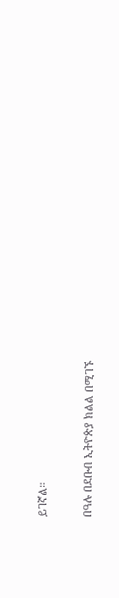ይገኛል።

በዓሉ በደቡብ ኢትዮጵያ ክልል በሚገኙ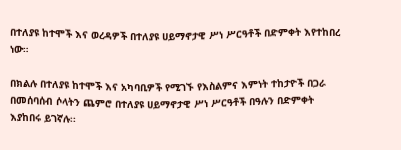በተለያዩ ከተሞች እና ወረዳዎች በተለያዩ ሀይማኖታዊ ሥነ ሥርዓቶች በድምቀት እየተከበረ ነው።

በክልሉ በተለያዩ ከተሞች እና አካባቢዎች የሚገኙ የእስልምና እምነት ተከታዮች በጋራ በመሰባሰብ ሶላትን ጨምሮ በተለያዩ ሀይማኖታዊ ሥነ ሥርዓቶች በዓሉን በድምቀት እያከበሩ ይገኛሉ፡፡